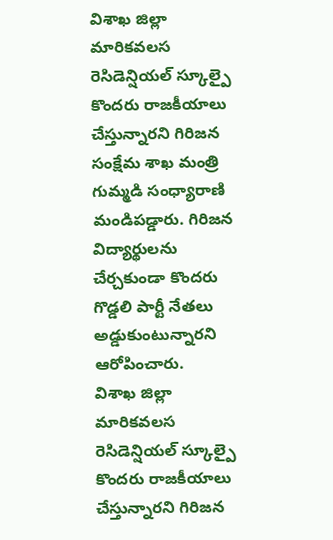విశాఖ జిల్లా మారికవలస రెసిడెన్షియల్ స్కూల్పై కొందరు రాజకీయాలు చేస్తున్నారని గిరిజన సంక్షేమ శాఖ మంత్రి గుమ్మడి సంధ్యారాణి మండిపడ్డారు. గిరిజన విద్యార్థులను చేర్చకుండా కొందరు గొడ్డలి పార్టీ నేతలు అడ్డుకుంటున్నారని ఆరోపించారు.
విశాఖ జిల్లా మారికవలస రెసిడెన్షియల్ స్కూల్పై కొందరు రాజకీయాలు చేస్తున్నారని గిరిజన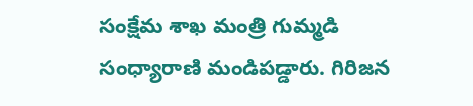సంక్షేమ శాఖ మంత్రి గుమ్మడి సంధ్యారాణి మండిపడ్డారు. గిరిజన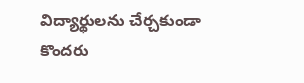విద్యార్థులను చేర్చకుండా కొందరు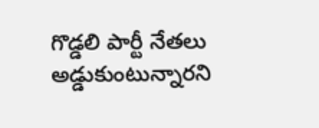గొడ్డలి పార్టీ నేతలు అడ్డుకుంటున్నారని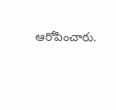ఆరోపించారు.